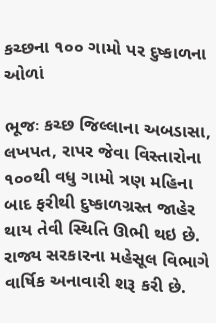કચ્છના ૧૦૦ ગામો પર દુષ્કાળના ઓળાં

ભૂજઃ કચ્છ જિલ્લાના અબડાસા, લખપત, રાપર જેવા વિસ્તારોના ૧૦૦થી વધુ ગામો ત્રણ મહિના બાદ ફરીથી દુષ્કાળગ્રસ્ત જાહેર થાય તેવી સ્થિતિ ઊભી થઇ છે. રાજ્ય સરકારના મહેસૂલ વિભાગે વાર્ષિક અનાવારી શરૂ કરી છે.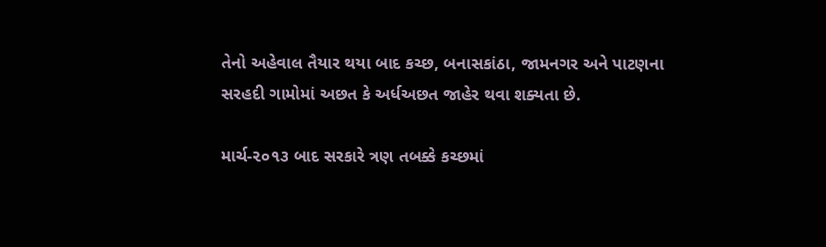તેનો અહેવાલ તૈયાર થયા બાદ કચ્છ, બનાસકાંઠા, જામનગર અને પાટણના સરહદી ગામોમાં અછત કે અર્ધઅછત જાહેર થવા શક્યતા છે.

માર્ચ-૨૦૧૩ બાદ સરકારે ત્રણ તબક્કે કચ્છમાં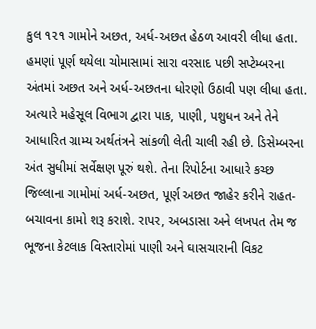કુલ ૧૨૧ ગામોને અછત, અર્ધ-અછત હેઠળ આવરી લીધા હતા. હમણાં પૂર્ણ થયેલા ચોમાસામાં સારા વરસાદ પછી સપ્ટેમ્બરના અંતમાં અછત અને અર્ધ-અછતના ધોરણો ઉઠાવી પણ લીધા હતા. અત્યારે મહેસૂલ વિભાગ દ્વારા પાક, પાણી, પશુધન અને તેને આધારિત ગ્રામ્ય અર્થતંત્રને સાંકળી લેતી ચાલી રહી છે. ડિસેમ્બરના અંત સુધીમાં સર્વેક્ષણ પૂરું થશે. તેના રિપોર્ટના આધારે કચ્છ જિલ્લાના ગામોમાં અર્ધ-અછત, પૂર્ણ અછત જાહેર કરીને રાહત-બચાવના કામો શરૂ કરાશે. રાપર, અબડાસા અને લખપત તેમ જ ભૂજના કેટલાક વિસ્તારોમાં પાણી અને ઘાસચારાની વિકટ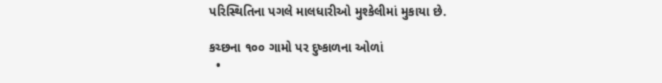પરિસ્થિતિના પગલે માલધારીઓ મુશ્કેલીમાં મુકાયા છે.

કચ્છના ૧૦૦ ગામો પર દુષ્કાળના ઓળાં
  •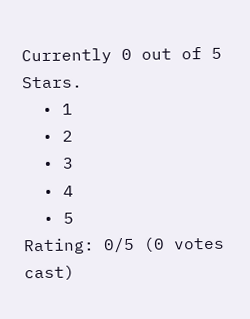Currently 0 out of 5 Stars.
  • 1
  • 2
  • 3
  • 4
  • 5
Rating: 0/5 (0 votes cast)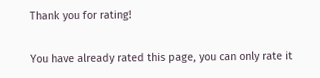Thank you for rating!

You have already rated this page, you can only rate it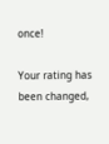once!

Your rating has been changed,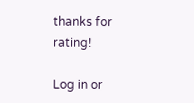thanks for rating!

Log in or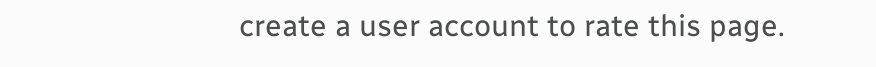create a user account to rate this page.